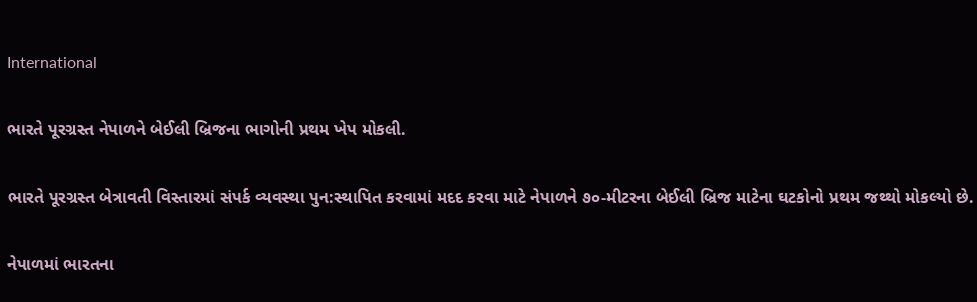International

ભારતે પૂરગ્રસ્ત નેપાળને બેઈલી બ્રિજના ભાગોની પ્રથમ ખેપ મોકલી.

ભારતે પૂરગ્રસ્ત બેત્રાવતી વિસ્તારમાં સંપર્ક વ્યવસ્થા પુન:સ્થાપિત કરવામાં મદદ કરવા માટે નેપાળને ૭૦-મીટરના બેઈલી બ્રિજ માટેના ઘટકોનો પ્રથમ જથ્થો મોકલ્યો છે.

નેપાળમાં ભારતના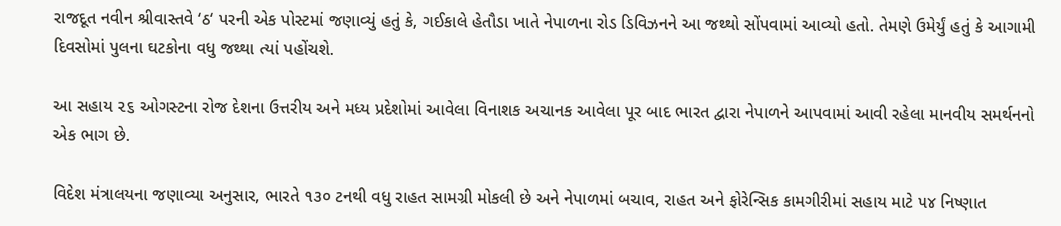રાજદૂત નવીન શ્રીવાસ્તવે ‘ઠ‘ પરની એક પોસ્ટમાં જણાવ્યું હતું કે, ગઈકાલે હેતૌડા ખાતે નેપાળના રોડ ડિવિઝનને આ જથ્થો સોંપવામાં આવ્યો હતો. તેમણે ઉમેર્યું હતું કે આગામી દિવસોમાં પુલના ઘટકોના વધુ જથ્થા ત્યાં પહોંચશે.

આ સહાય ૨૬ ઓગસ્ટના રોજ દેશના ઉત્તરીય અને મધ્ય પ્રદેશોમાં આવેલા વિનાશક અચાનક આવેલા પૂર બાદ ભારત દ્વારા નેપાળને આપવામાં આવી રહેલા માનવીય સમર્થનનો એક ભાગ છે.

વિદેશ મંત્રાલયના જણાવ્યા અનુસાર, ભારતે ૧૩૦ ટનથી વધુ રાહત સામગ્રી મોકલી છે અને નેપાળમાં બચાવ, રાહત અને ફોરેન્સિક કામગીરીમાં સહાય માટે ૫૪ નિષ્ણાત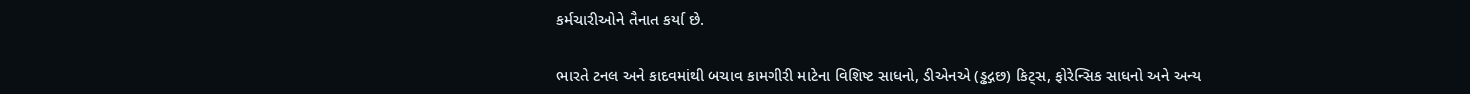કર્મચારીઓને તૈનાત કર્યા છે.

ભારતે ટનલ અને કાદવમાંથી બચાવ કામગીરી માટેના વિશિષ્ટ સાધનો, ડીએનએ (ડ્ઢદ્ગછ) કિટ્સ, ફોરેન્સિક સાધનો અને અન્ય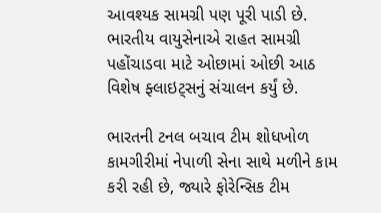આવશ્યક સામગ્રી પણ પૂરી પાડી છે. ભારતીય વાયુસેનાએ રાહત સામગ્રી પહોંચાડવા માટે ઓછામાં ઓછી આઠ વિશેષ ફ્લાઇટ્સનું સંચાલન કર્યું છે.

ભારતની ટનલ બચાવ ટીમ શોધખોળ કામગીરીમાં નેપાળી સેના સાથે મળીને કામ કરી રહી છે, જ્યારે ફોરેન્સિક ટીમ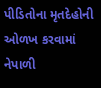પીડિતોના મૃતદેહોની ઓળખ કરવામાં નેપાળી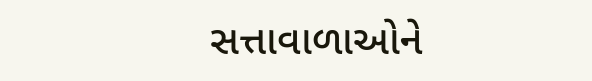સત્તાવાળાઓને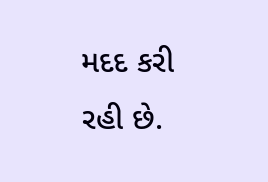મદદ કરી રહી છે.